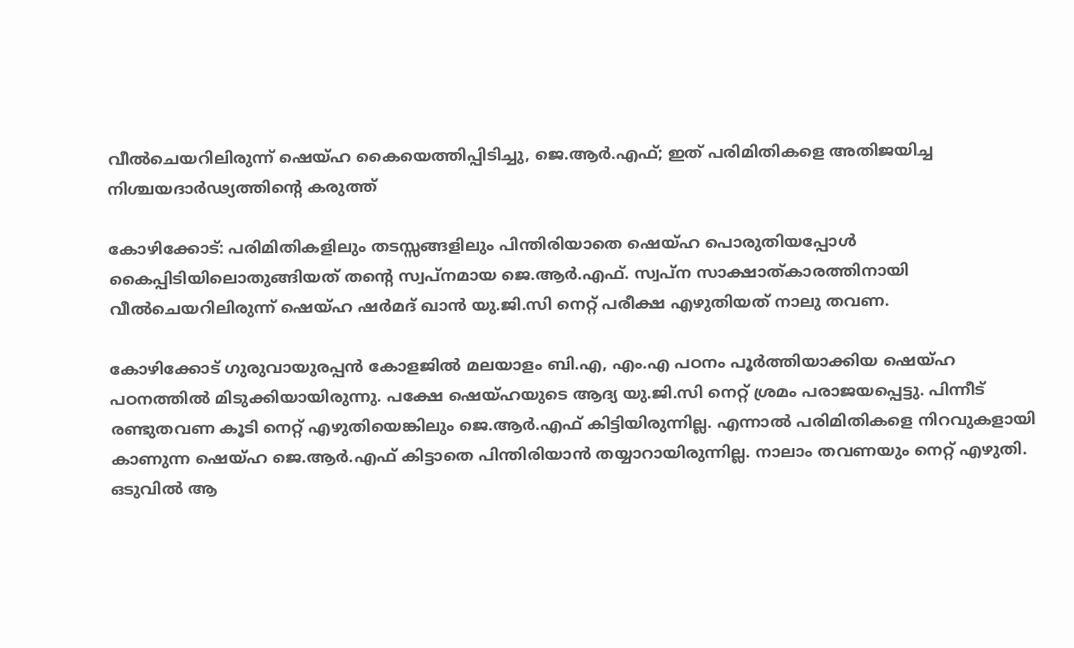വീൽചെയറിലിരുന്ന് ഷെയ്‌ഹ കൈയെത്തിപ്പിടിച്ചു, ജെ.ആർ.എഫ്; ഇത് പരിമിതികളെ അതിജയിച്ച നിശ്ചയദാർഢ്യത്തിന്റെ കരുത്ത്

കോഴിക്കോട്: പരിമിതികളിലും തടസ്സങ്ങളിലും പിന്തിരിയാതെ ഷെയ്‌ഹ പൊരുതിയപ്പോൾ കൈപ്പിടിയിലൊതുങ്ങിയത് തന്റെ സ്വപ്‌നമായ ജെ.ആർ.എഫ്. സ്വപ്ന സാക്ഷാത്കാരത്തിനായി വീൽചെയറിലിരുന്ന് ഷെയ്ഹ ഷർമദ് ഖാൻ യു.ജി.സി നെറ്റ് പരീക്ഷ എഴുതിയത് നാലു തവണ.

കോഴിക്കോട് ഗുരുവായുരപ്പൻ കോളജിൽ മലയാളം ബി.എ, എം.എ പഠനം പൂർത്തിയാക്കിയ ഷെയ്ഹ പഠനത്തിൽ മിടുക്കിയായിരുന്നു. പക്ഷേ ഷെയ്‌ഹയുടെ ആദ്യ യു.ജി.സി നെറ്റ് ശ്രമം പരാജയപ്പെട്ടു. പിന്നീട് രണ്ടുതവണ കൂടി നെറ്റ് എഴുതിയെങ്കിലും ജെ.ആർ.എഫ് കിട്ടിയിരുന്നില്ല. എന്നാൽ പരിമിതികളെ നിറവുകളായി കാണുന്ന ഷെയ്ഹ ജെ.ആർ.എഫ് കിട്ടാതെ പിന്തിരിയാൻ തയ്യാറായിരുന്നില്ല. നാലാം തവണയും നെറ്റ് എഴുതി. ഒടുവിൽ ആ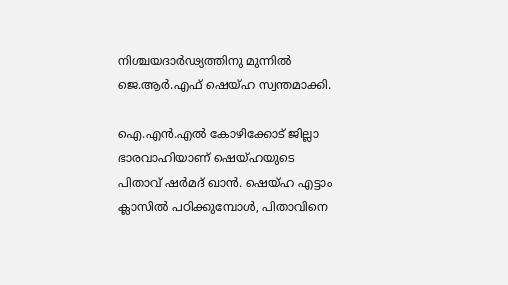നിശ്ചയദാർഢ്യത്തിനു മുന്നിൽ ജെ.ആർ.എഫ് ഷെയ്ഹ സ്വന്തമാക്കി.

ഐ.എൻ.എൽ കോഴിക്കോട് ജില്ലാ ഭാരവാഹിയാണ് ഷെയ്ഹയുടെ പിതാവ് ഷർമദ് ഖാൻ. ഷെയ്ഹ എട്ടാം ക്ലാസിൽ പഠിക്കുമ്പോൾ, പിതാവിനെ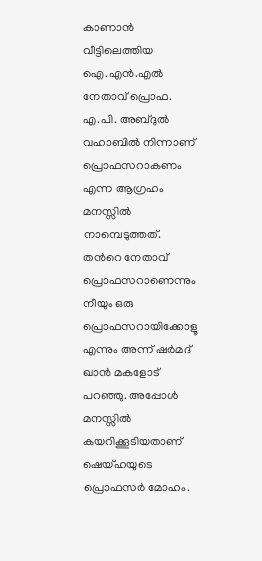കാണാൻ വീട്ടിലെത്തിയ ഐ.എൻ.എൽ നേതാവ് പ്രൊഫ. എ.പി. അബ്ദുൽ വഹാബിൽ നിന്നാണ് പ്രൊഫസറാകണം എന്ന ആഗ്രഹം മനസ്സിൽ നാമ്പെടുത്തത്. തന്‍റെ നേതാവ് പ്രൊഫസറാണെന്നും നീയും ഒരു പ്രൊഫസറായിക്കോളൂ എന്നും അന്ന് ഷർമദ് ഖാൻ മകളോട് പറഞ്ഞു. അപ്പോൾ മനസ്സിൽ കയറിക്കൂടിയതാണ് ഷെയ്ഹയുടെ പ്രൊഫസർ മോഹം.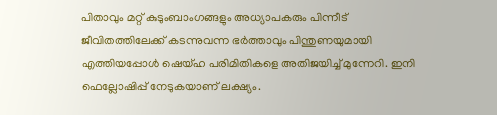പിതാവും മറ്റ് കുടുംബാംഗങ്ങളും അധ്യാപകരും പിന്നീട് ജീവിതത്തിലേക്ക് കടന്നുവന്ന ഭർത്താവും പിന്തുണയുമായി എത്തിയപ്പോൾ ഷെയ്ഹ പരിമിതികളെ അതിജയിച്ച് മുന്നേറി. ഇനി ഫെല്ലോഷിപ്പ് നേടുകയാണ് ലക്ഷ്യം.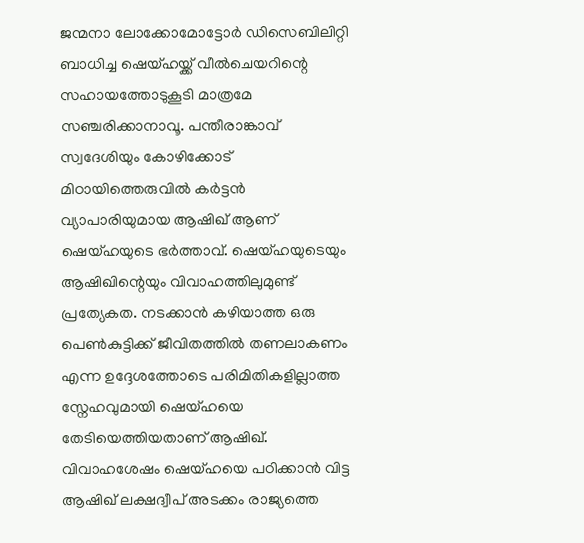ജന്മനാ ലോക്കോമോട്ടോർ ഡിസെബിലിറ്റി ബാധിച്ച ഷെയ്ഹയ്ക്ക് വീൽചെയറിന്റെ സഹായത്തോടുകൂടി മാത്രമേ സഞ്ചരിക്കാനാവൂ. പന്തീരാങ്കാവ് സ്വദേശിയും കോഴിക്കോട് മിഠായിത്തെരുവിൽ കർട്ടൻ വ്യാപാരിയുമായ ആഷിഖ് ആണ് ഷെയ്‌ഹയുടെ ഭർത്താവ്. ഷെയ്ഹയുടെയും ആഷിഖിന്റെയും വിവാഹത്തിലുമുണ്ട് പ്രത്യേകത. നടക്കാൻ കഴിയാത്ത ഒരു പെൺകുട്ടിക്ക് ജീവിതത്തിൽ തണലാകണം എന്ന ഉദ്ദേശത്തോടെ പരിമിതികളില്ലാത്ത സ്നേഹവുമായി ഷെയ്ഹയെ തേടിയെത്തിയതാണ് ആഷിഖ്. വിവാഹശേഷം ഷെയ്ഹയെ പഠിക്കാൻ വിട്ട ആഷിഖ് ലക്ഷദ്വീപ് അടക്കം രാജ്യത്തെ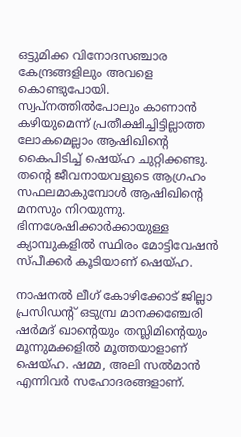ഒട്ടുമിക്ക വിനോദസഞ്ചാര കേന്ദ്രങ്ങളിലും അവളെ കൊണ്ടുപോയി. സ്വപ്നത്തിൽപോലും കാണാൻ കഴിയുമെന്ന് പ്രതീക്ഷിച്ചിട്ടില്ലാത്ത ലോകമെല്ലാം ആഷിഖിന്റെ കൈപിടിച്ച് ഷെയ്ഹ ചുറ്റിക്കണ്ടു. തന്റെ ജീവനായവളുടെ ആഗ്രഹം സഫലമാകുമ്പോൾ ആഷിഖിന്റെ മനസും നിറയുന്നു. ഭിന്നശേഷിക്കാർക്കായുള്ള ക്യാമ്പുകളിൽ സ്ഥിരം മോട്ടിവേഷൻ സ്പീക്കർ കൂടിയാണ് ഷെയ്ഹ.

നാഷനൽ ലീഗ് കോഴിക്കോട് ജില്ലാ പ്രസിഡന്റ് ഒടുമ്പ്ര മാനക്കഞ്ചേരി ഷർമദ് ഖാന്റെയും തസ്ലിമിന്റെയും മൂന്നുമക്കളിൽ മൂത്തയാളാണ് ഷെയ്ഹ. ഷമ്മ, അലി സൽമാൻ എന്നിവർ സഹോദരങ്ങളാണ്.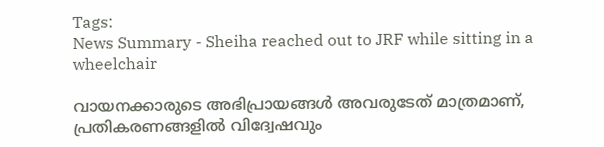Tags:
News Summary - Sheiha reached out to JRF while sitting in a wheelchair

വായനക്കാരുടെ അഭിപ്രായങ്ങള്‍ അവരുടേത് മാത്രമാണ്, പ്രതികരണങ്ങളിൽ വിദ്വേഷവും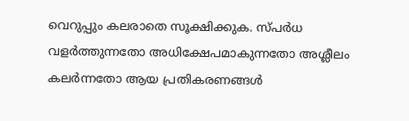വെറുപ്പും കലരാതെ സൂക്ഷിക്കുക. സ്പർധ വളർത്തുന്നതോ അധിക്ഷേപമാകുന്നതോ അശ്ലീലം കലർന്നതോ ആയ പ്രതികരണങ്ങൾ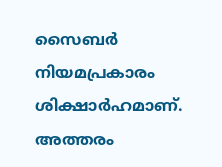സൈബർ നിയമപ്രകാരം ശിക്ഷാർഹമാണ്. അത്തരം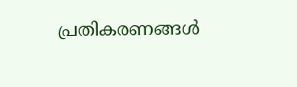പ്രതികരണങ്ങൾ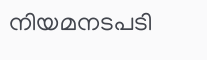നിയമനടപടി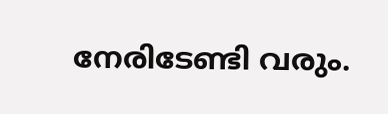നേരിടേണ്ടി വരും.